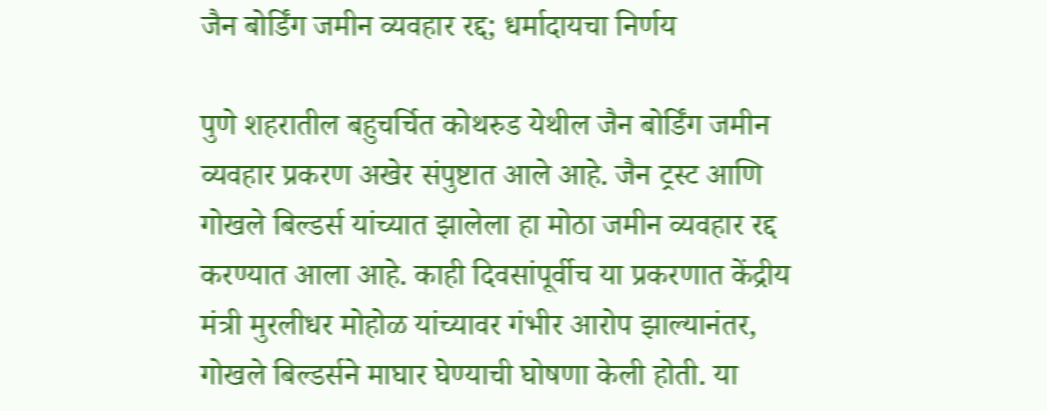जैन बोर्डिंग जमीन व्यवहार रद्द; धर्मादायचा निर्णय

पुणे शहरातील बहुचर्चित कोथरुड येथील जैन बोर्डिंग जमीन व्यवहार प्रकरण अखेर संपुष्टात आले आहे. जैन ट्रस्ट आणि गोखले बिल्डर्स यांच्यात झालेला हा मोठा जमीन व्यवहार रद्द करण्यात आला आहे. काही दिवसांपूर्वीच या प्रकरणात केंद्रीय मंत्री मुरलीधर मोहोळ यांच्यावर गंभीर आरोप झाल्यानंतर, गोखले बिल्डर्सने माघार घेण्याची घोषणा केली होती. या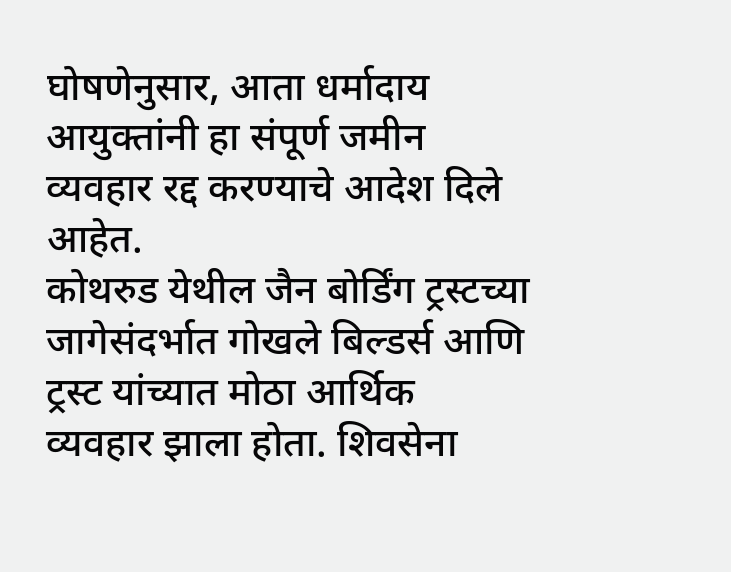घोषणेनुसार, आता धर्मादाय आयुक्तांनी हा संपूर्ण जमीन व्यवहार रद्द करण्याचे आदेश दिले आहेत.
कोथरुड येथील जैन बोर्डिंग ट्रस्टच्या जागेसंदर्भात गोखले बिल्डर्स आणि ट्रस्ट यांच्यात मोठा आर्थिक व्यवहार झाला होता. शिवसेना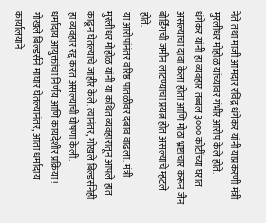नेते तथा माजी आमदार रविंद्र धंगेकर यांनी याप्रकरणी मंत्री मुरलीधर मोहोळ यांच्यावर गंभीर आरोप केले होते.
धंगेकर यांनी हा व्यवहार तब्बल ३००० कोटींच्या घरात असल्याचा दावा केला होता आणि मोठा भ्रष्टाचार करून जैन बोर्डिंगची जमीन लाटण्याचा प्रयत्न होत असल्याचे म्हटले होते.
या आरोपांनंतर वरिष्ठ पातळीवर दबाव वाढला. मंत्री मुरलीधर मोहोळ यांनी या कथित व्यवहारातून आपले हात काढून घेतल्याचे जाहीर केले. त्यानंतर, गोखले बिल्डर्सनेही हा व्यवहार रद्द करत असल्याची घोषणा केली.
धर्मादाय आयुक्तांचा निर्णय आणि कायदेशीर प्रक्रिया!
गोखले बिल्डर्सने माघार घेतल्यानंतर, आता धर्मादाय कार्यालयाने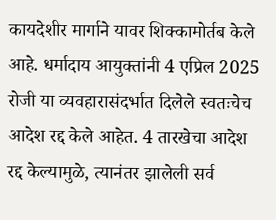कायदेशीर मार्गाने यावर शिक्कामोर्तब केले आहे. धर्मादाय आयुक्तांनी 4 एप्रिल 2025 रोजी या व्यवहारासंदर्भात दिलेले स्वतःचेच आदेश रद्द केले आहेत. 4 तारखेचा आदेश रद्द केल्यामुळे, त्यानंतर झालेली सर्व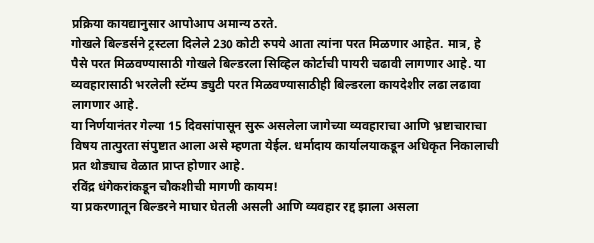प्रक्रिया कायद्यानुसार आपोआप अमान्य ठरते.
गोखले बिल्डर्सने ट्रस्टला दिलेले 230 कोटी रुपये आता त्यांना परत मिळणार आहेत. मात्र, हे पैसे परत मिळवण्यासाठी गोखले बिल्डरला सिव्हिल कोर्टाची पायरी चढावी लागणार आहे. या व्यवहारासाठी भरलेली स्टॅम्प ड्युटी परत मिळवण्यासाठीही बिल्डरला कायदेशीर लढा लढावा लागणार आहे.
या निर्णयानंतर गेल्या 15 दिवसांपासून सुरू असलेला जागेच्या व्यवहाराचा आणि भ्रष्टाचाराचा विषय तात्पुरता संपुष्टात आला असे म्हणता येईल. धर्मादाय कार्यालयाकडून अधिकृत निकालाची प्रत थोड्याच वेळात प्राप्त होणार आहे.
रविंद्र धंगेकरांकडून चौकशीची मागणी कायम!
या प्रकरणातून बिल्डरने माघार घेतली असली आणि व्यवहार रद्द झाला असला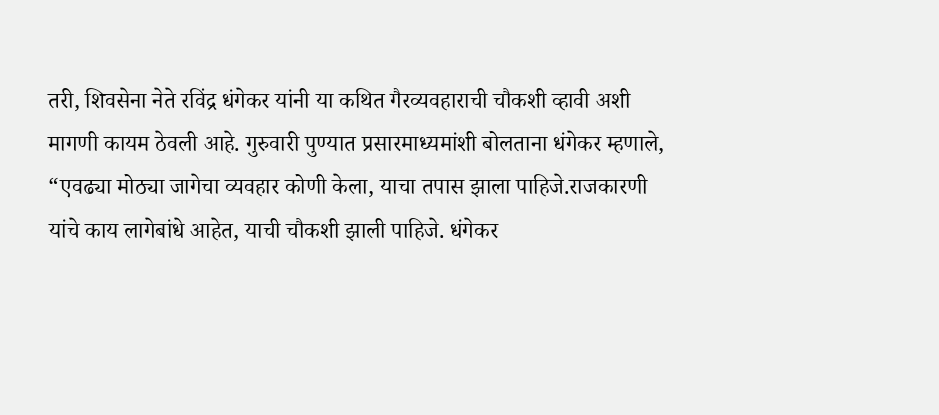तरी, शिवसेना नेते रविंद्र धंगेकर यांनी या कथित गैरव्यवहाराची चौकशी व्हावी अशी मागणी कायम ठेवली आहे. गुरुवारी पुण्यात प्रसारमाध्यमांशी बोलताना धंगेकर म्हणाले, “एवढ्या मोठ्या जागेचा व्यवहार कोणी केला, याचा तपास झाला पाहिजे.राजकारणी यांचे काय लागेबांधे आहेत, याची चौकशी झाली पाहिजे. धंगेकर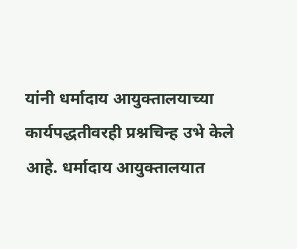यांनी धर्मादाय आयुक्तालयाच्या कार्यपद्धतीवरही प्रश्नचिन्ह उभे केले आहे. धर्मादाय आयुक्तालयात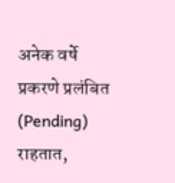अनेक वर्षे प्रकरणे प्रलंबित (Pending) राहतात,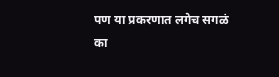पण या प्रकरणात लगेच सगळं का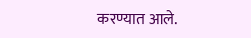करण्यात आले.